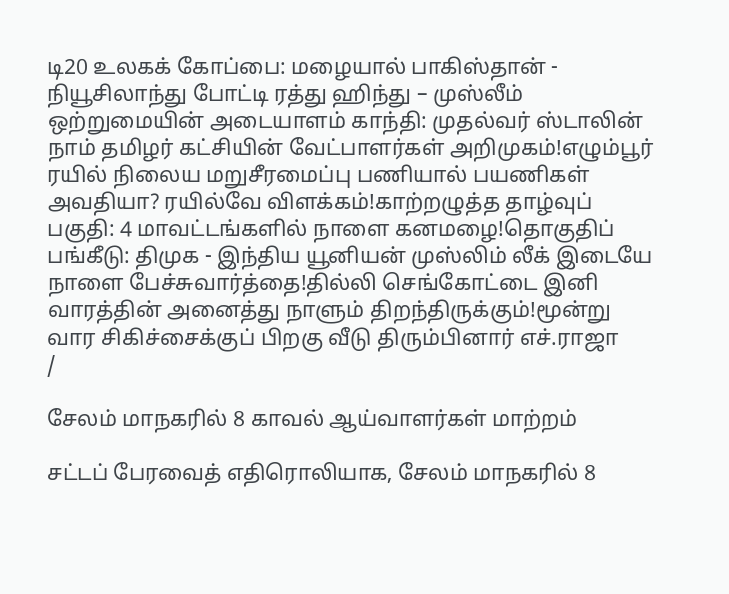டி20 உலகக் கோப்பை: மழையால் பாகிஸ்தான் - நியூசிலாந்து போட்டி ரத்து ஹிந்து – முஸ்லீம் ஒற்றுமையின் அடையாளம் காந்தி: முதல்வர் ஸ்டாலின் நாம் தமிழர் கட்சியின் வேட்பாளர்கள் அறிமுகம்!எழும்பூர் ரயில் நிலைய மறுசீரமைப்பு பணியால் பயணிகள் அவதியா? ரயில்வே விளக்கம்!காற்றழுத்த தாழ்வுப் பகுதி: 4 மாவட்டங்களில் நாளை கனமழை!தொகுதிப் பங்கீடு: திமுக - இந்திய யூனியன் முஸ்லிம் லீக் இடையே நாளை பேச்சுவார்த்தை!தில்லி செங்கோட்டை இனி வாரத்தின் அனைத்து நாளும் திறந்திருக்கும்!மூன்று வார சிகிச்சைக்குப் பிறகு வீடு திரும்பினார் எச்.ராஜா
/

சேலம் மாநகரில் 8 காவல் ஆய்வாளர்கள் மாற்றம்

சட்டப் பேரவைத் எதிரொலியாக, சேலம் மாநகரில் 8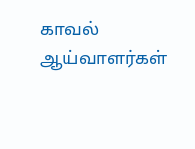காவல் ஆய்வாளர்கள்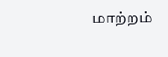மாற்றம்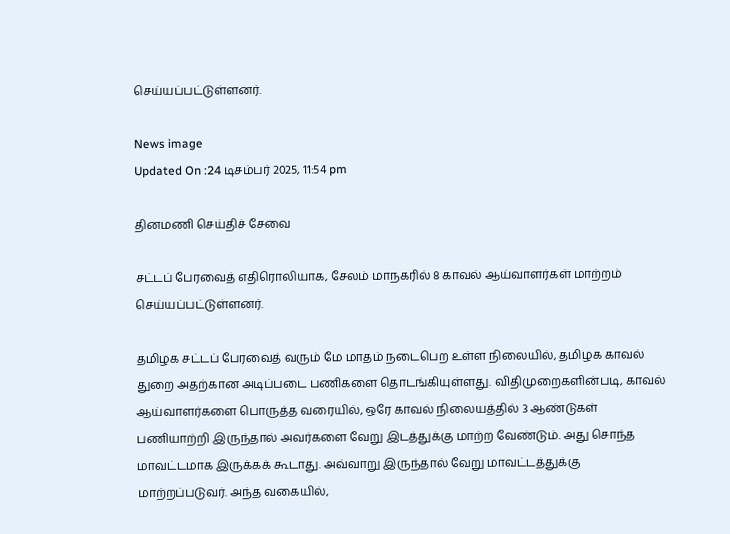செய்யப்பட்டுள்ளனர்.

News image
Updated On :24 டிசம்பர் 2025, 11:54 pm

தினமணி செய்திச் சேவை

சட்டப் பேரவைத் எதிரொலியாக, சேலம் மாநகரில் 8 காவல் ஆய்வாளர்கள் மாற்றம் செய்யப்பட்டுள்ளனர்.

தமிழக சட்டப் பேரவைத் வரும் மே மாதம் நடைபெற உள்ள நிலையில், தமிழக காவல் துறை அதற்கான அடிப்படை பணிகளை தொடங்கியுள்ளது. விதிமுறைகளின்படி, காவல் ஆய்வாளர்களை பொருத்த வரையில், ஒரே காவல் நிலையத்தில் 3 ஆண்டுகள் பணியாற்றி இருந்தால் அவர்களை வேறு இடத்துக்கு மாற்ற வேண்டும். அது சொந்த மாவட்டமாக இருக்கக் கூடாது. அவ்வாறு இருந்தால் வேறு மாவட்டத்துக்கு மாற்றப்படுவர். அந்த வகையில்,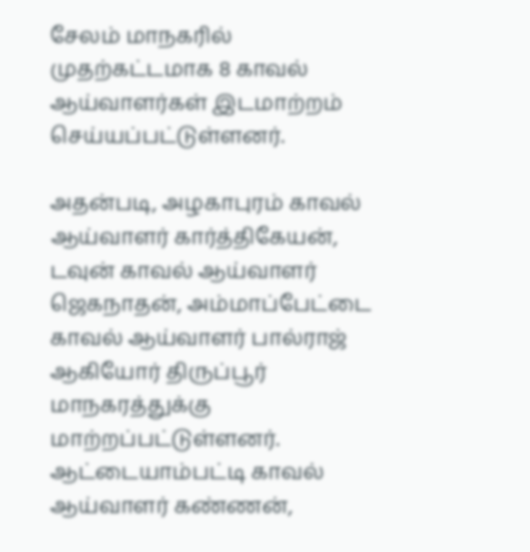சேலம் மாநகரில் முதற்கட்டமாக 8 காவல் ஆய்வாளர்கள் இடமாற்றம் செய்யப்பட்டுள்ளனர்.

அதன்படி, அழகாபுரம் காவல் ஆய்வாளர் கார்த்திகேயன், டவுன் காவல் ஆய்வாளர் ஜெகநாதன், அம்மாப்பேட்டை காவல் ஆய்வாளர் பால்ராஜ் ஆகியோர் திருப்பூர் மாநகரத்துக்கு மாற்றப்பட்டுள்ளனர். ஆட்டையாம்பட்டி காவல் ஆய்வாளர் கண்ணன்,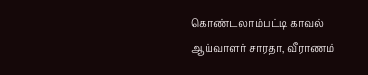கொண்டலாம்பட்டி காவல் ஆய்வாளர் சாரதா, வீராணம்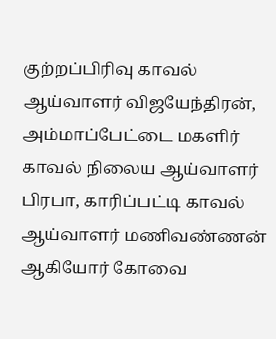குற்றப்பிரிவு காவல் ஆய்வாளர் விஜயேந்திரன், அம்மாப்பேட்டை மகளிர் காவல் நிலைய ஆய்வாளர் பிரபா, காரிப்பட்டி காவல் ஆய்வாளர் மணிவண்ணன் ஆகியோர் கோவை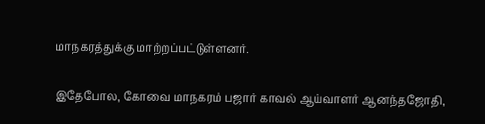மாநகரத்துக்கு மாற்றப்பட்டுள்ளனர்.

இதேபோல, கோவை மாநகரம் பஜார் காவல் ஆய்வாளர் ஆனந்தஜோதி,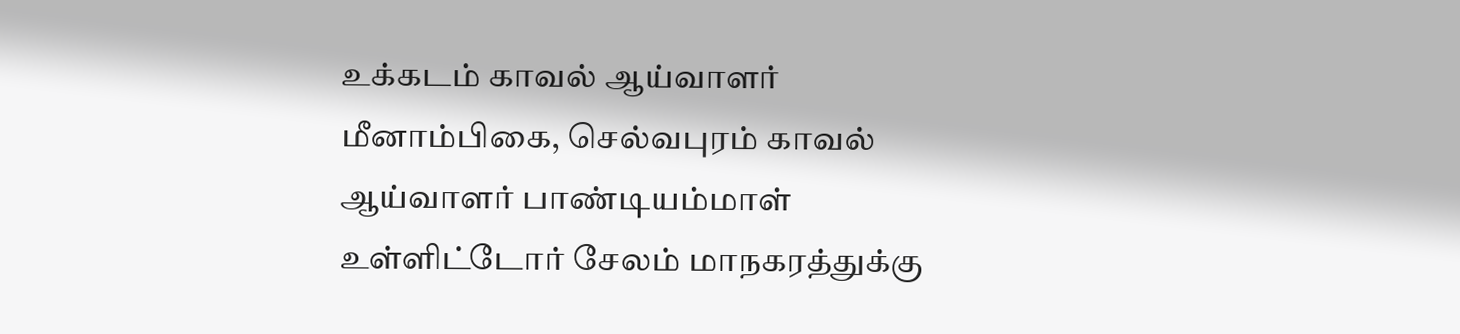உக்கடம் காவல் ஆய்வாளர் மீனாம்பிகை, செல்வபுரம் காவல் ஆய்வாளர் பாண்டியம்மாள் உள்ளிட்டோர் சேலம் மாநகரத்துக்கு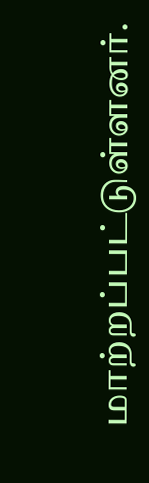மாற்றப்பட்டுள்ளனர்.